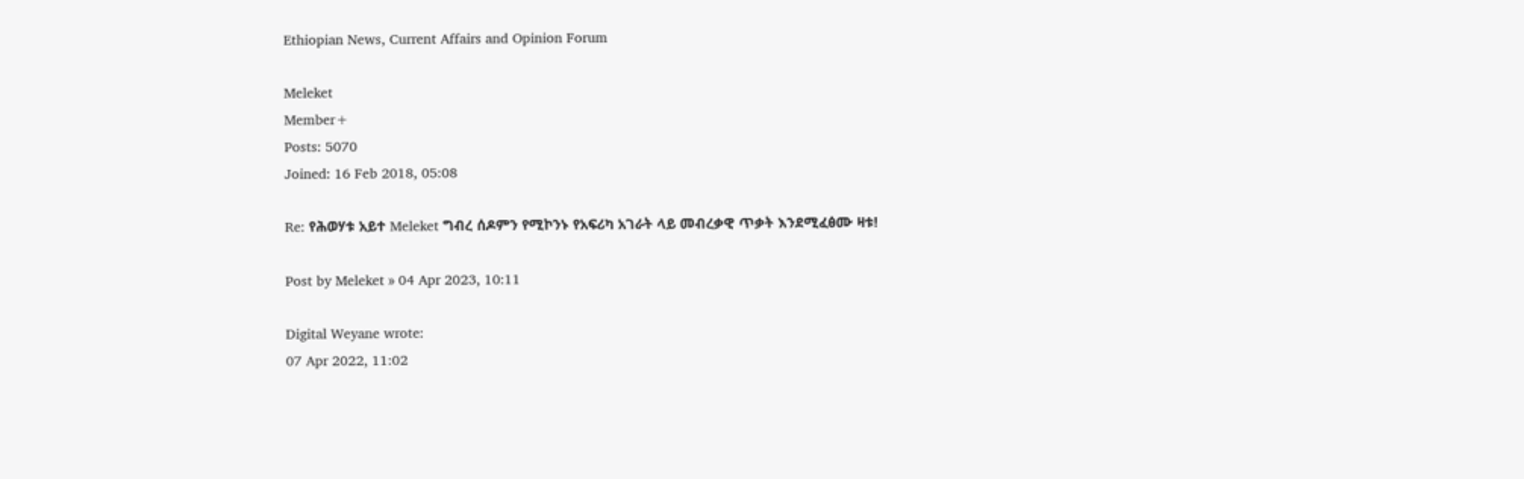Ethiopian News, Current Affairs and Opinion Forum

Meleket
Member+
Posts: 5070
Joined: 16 Feb 2018, 05:08

Re: የሕወሃቱ አይተ Meleket ግብረ ሰዶምን የሚኮንኑ የአፍሪካ አገራት ላይ መብረቃዊ ጥቃት እንደሚፈፅሙ ዛቱ!

Post by Meleket » 04 Apr 2023, 10:11

Digital Weyane wrote:
07 Apr 2022, 11:02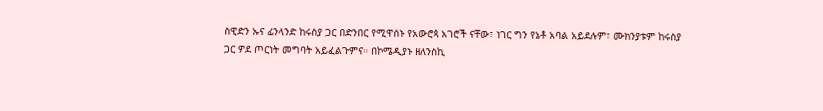ስዊድን ኡና ፊንላንድ ከሩስያ ጋር በድንበር የሚዋሰኑ የአውሮጳ አገሮች ናቸው፣ ነገር ግን የኔቶ አባል አይደሉም፣ ሙክንያቱም ከሩስያ ጋር ዎደ ጦርነት መግባት አይፈልጉምና። በኮሜዲያኑ ዘለንስኪ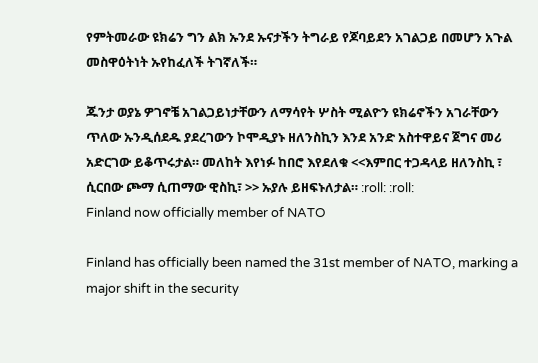የምትመራው ዩክሬን ግን ልክ ኡንደ ኡናታችን ትግራይ የጆባይደን አገልጋይ በመሆን አጉል መስዋዕትነት ኡየከፈለች ትገኛለች።

ጁንታ ወያኔ ዎገኖቼ አገልጋይነታቸውን ለማሳየት ሦስት ሚልዮን ዩክሬኖችን አገራቸውን ጥለው ኡንዲሰደዱ ያደረገውን ኮሞዲያኑ ዘለንስኪን እንደ አንድ አስተዋይና ጀግና መሪ አድርገው ይቆጥሩታል። መለከት እየነፉ ከበሮ እየደለቁ <<እምበር ተጋዳላይ ዘለንስኪ ፣ ሲርበው ጮማ ሲጠማው ዊስኪ፣ >> ኡያሉ ይዘፍኑለታል። :roll: :roll:
Finland now officially member of NATO

Finland has officially been named the 31st member of NATO, marking a major shift in the security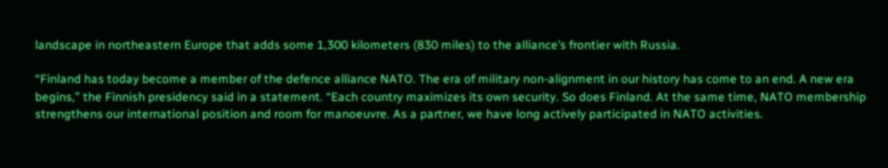landscape in northeastern Europe that adds some 1,300 kilometers (830 miles) to the alliance’s frontier with Russia.

“Finland has today become a member of the defence alliance NATO. The era of military non-alignment in our history has come to an end. A new era begins,” the Finnish presidency said in a statement. “Each country maximizes its own security. So does Finland. At the same time, NATO membership strengthens our international position and room for manoeuvre. As a partner, we have long actively participated in NATO activities.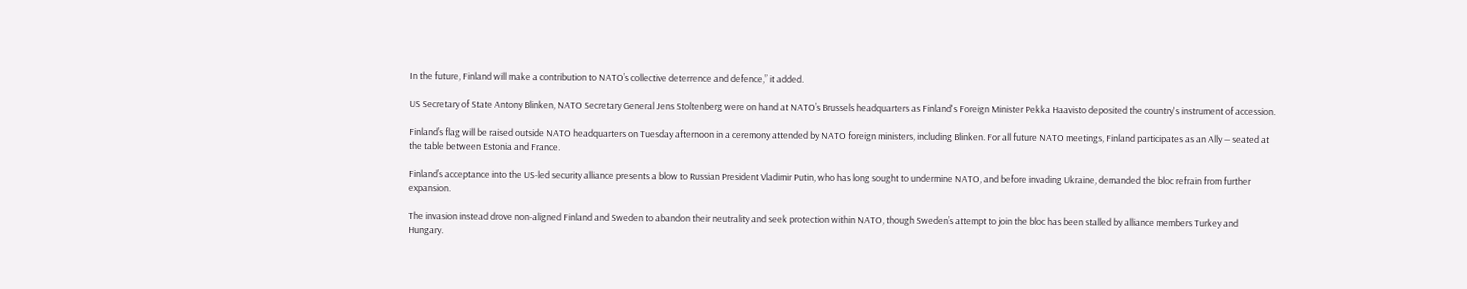In the future, Finland will make a contribution to NATO’s collective deterrence and defence,” it added.

US Secretary of State Antony Blinken, NATO Secretary General Jens Stoltenberg were on hand at NATO’s Brussels headquarters as Finland's Foreign Minister Pekka Haavisto deposited the country's instrument of accession.

Finland’s flag will be raised outside NATO headquarters on Tuesday afternoon in a ceremony attended by NATO foreign ministers, including Blinken. For all future NATO meetings, Finland participates as an Ally — seated at the table between Estonia and France.

Finland’s acceptance into the US-led security alliance presents a blow to Russian President Vladimir Putin, who has long sought to undermine NATO, and before invading Ukraine, demanded the bloc refrain from further expansion.

The invasion instead drove non-aligned Finland and Sweden to abandon their neutrality and seek protection within NATO, though Sweden’s attempt to join the bloc has been stalled by alliance members Turkey and Hungary.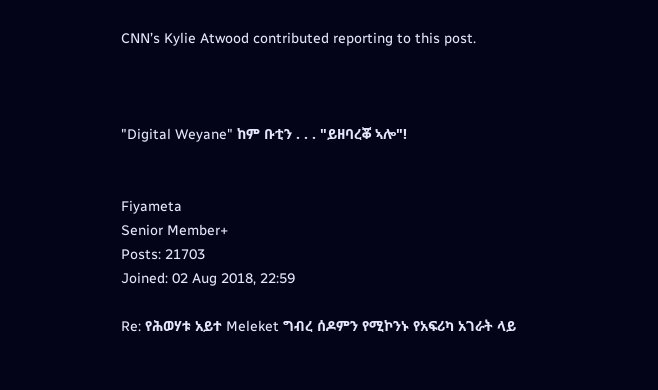CNN’s Kylie Atwood contributed reporting to this post.



"Digital Weyane" ከም ቡቲን . . . "ይዘባረቖ ኣሎ"!


Fiyameta
Senior Member+
Posts: 21703
Joined: 02 Aug 2018, 22:59

Re: የሕወሃቱ አይተ Meleket ግብረ ሰዶምን የሚኮንኑ የአፍሪካ አገራት ላይ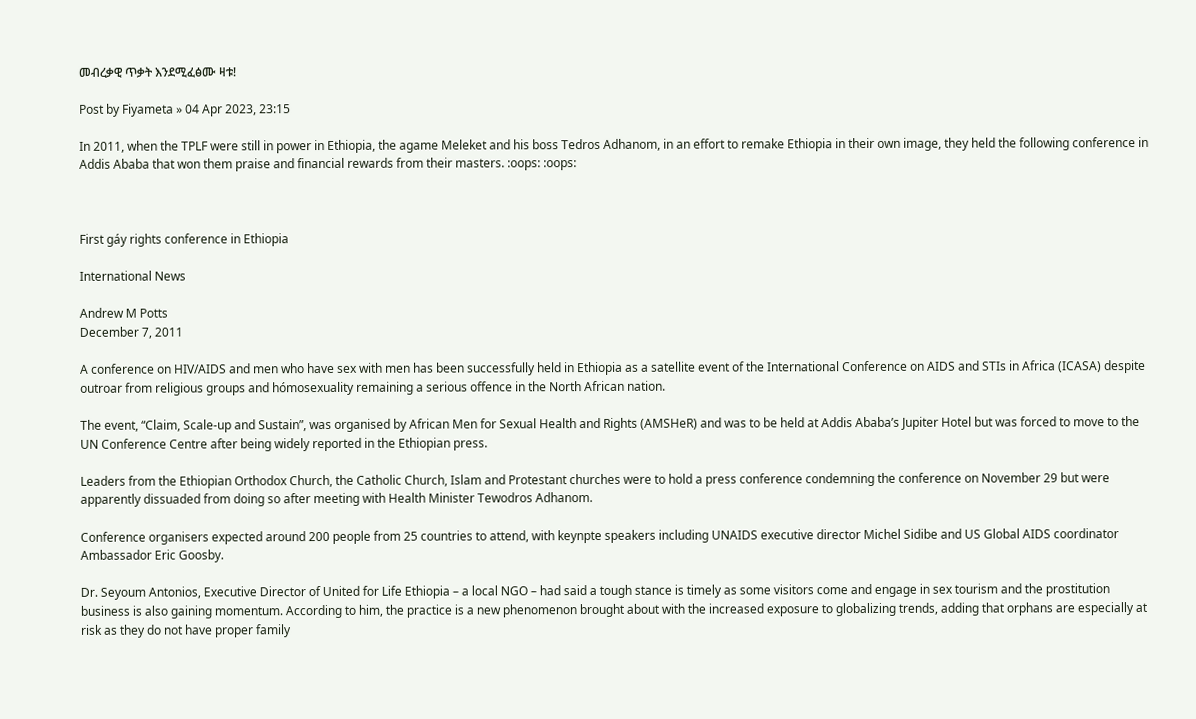መብረቃዊ ጥቃት እንደሚፈፅሙ ዛቱ!

Post by Fiyameta » 04 Apr 2023, 23:15

In 2011, when the TPLF were still in power in Ethiopia, the agame Meleket and his boss Tedros Adhanom, in an effort to remake Ethiopia in their own image, they held the following conference in Addis Ababa that won them praise and financial rewards from their masters. :oops: :oops:



First gáy rights conference in Ethiopia

International News

Andrew M Potts
December 7, 2011

A conference on HIV/AIDS and men who have sex with men has been successfully held in Ethiopia as a satellite event of the International Conference on AIDS and STIs in Africa (ICASA) despite outroar from religious groups and hómosexuality remaining a serious offence in the North African nation.

The event, “Claim, Scale-up and Sustain”, was organised by African Men for Sexual Health and Rights (AMSHeR) and was to be held at Addis Ababa’s Jupiter Hotel but was forced to move to the UN Conference Centre after being widely reported in the Ethiopian press.

Leaders from the Ethiopian Orthodox Church, the Catholic Church, Islam and Protestant churches were to hold a press conference condemning the conference on November 29 but were apparently dissuaded from doing so after meeting with Health Minister Tewodros Adhanom.

Conference organisers expected around 200 people from 25 countries to attend, with keynpte speakers including UNAIDS executive director Michel Sidibe and US Global AIDS coordinator Ambassador Eric Goosby.

Dr. Seyoum Antonios, Executive Director of United for Life Ethiopia – a local NGO – had said a tough stance is timely as some visitors come and engage in sex tourism and the prostitution business is also gaining momentum. According to him, the practice is a new phenomenon brought about with the increased exposure to globalizing trends, adding that orphans are especially at risk as they do not have proper family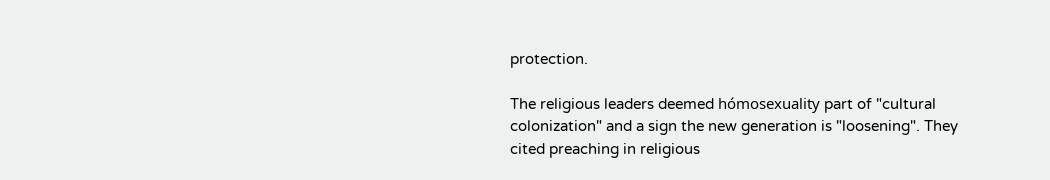protection.

The religious leaders deemed hómosexuality part of "cultural colonization" and a sign the new generation is "loosening". They cited preaching in religious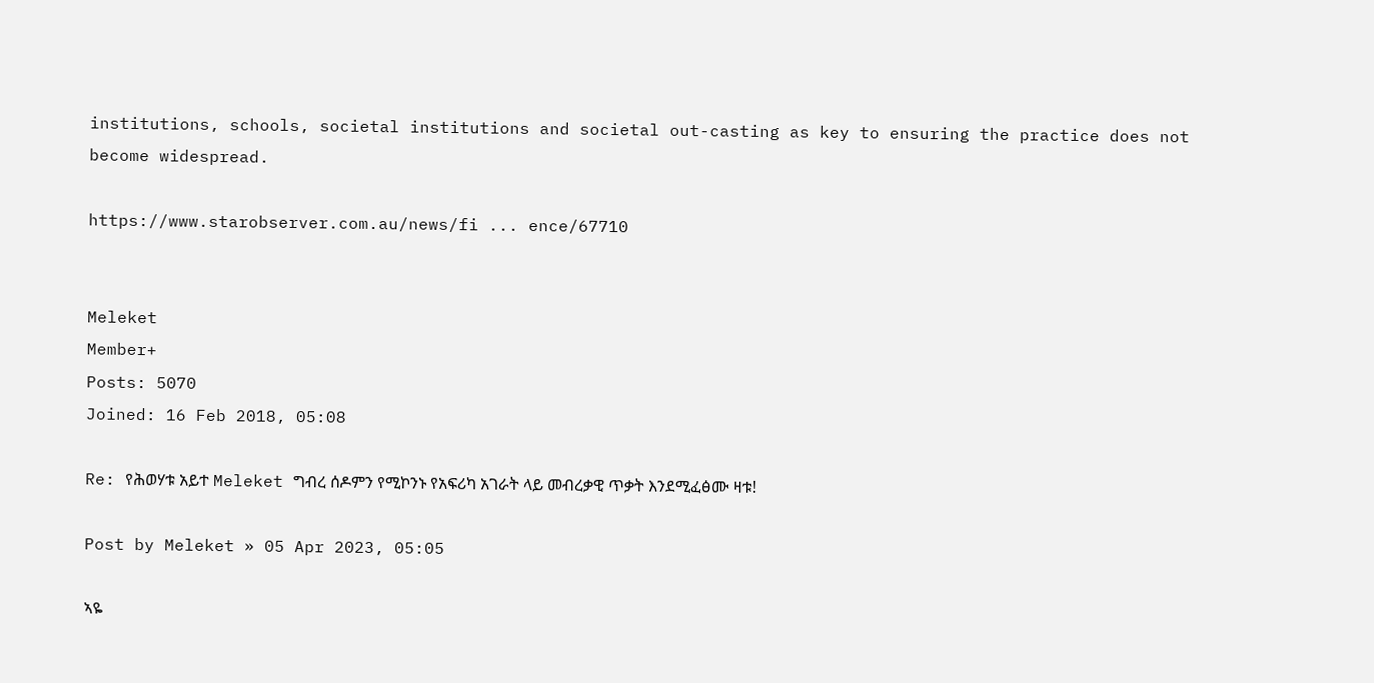institutions, schools, societal institutions and societal out-casting as key to ensuring the practice does not become widespread.

https://www.starobserver.com.au/news/fi ... ence/67710


Meleket
Member+
Posts: 5070
Joined: 16 Feb 2018, 05:08

Re: የሕወሃቱ አይተ Meleket ግብረ ሰዶምን የሚኮንኑ የአፍሪካ አገራት ላይ መብረቃዊ ጥቃት እንደሚፈፅሙ ዛቱ!

Post by Meleket » 05 Apr 2023, 05:05

ኣዬ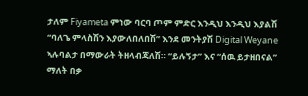ታለም Fiyameta ምነው ባርባ ጦም ምድር እንዲህ እንዲህ እያልሽ “ባለጌ ምላስሽን እያውለበለበሽ” እንደ መንትያሽ Digital Weyane ኣሉባልታ በማውራት ትዘላብጃለሽ። “ይሉኝታ” እና “ሰዉ ይታዘበናል” ማለት በቃ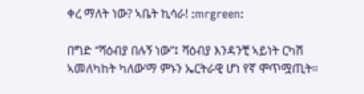ቀረ ማለት ነው? ኣቤት ኪሳራ! :mrgreen:

በግድ “ሻዕብያ በሉኝ ነው”፤ ሻዕብያ እንዳንቺ ኣይነት ርካሽ ኣመለካከት ካለው’ማ ምኑን ኤርትራዊ ሆነ የኛ ሞጥሟጢት።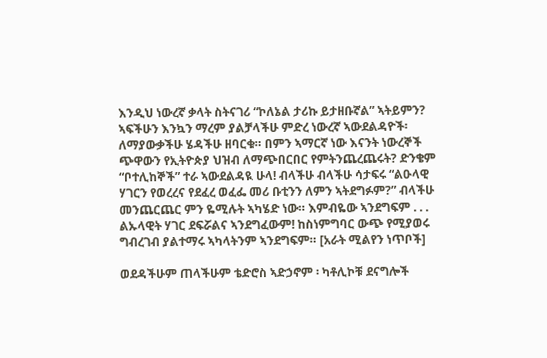እንዲህ ነውረኛ ቃላት ስትናገሪ “ኮለኔል ታሪኩ ይታዘቡኛል” ኣትይምን?
ኣፍችሁን እንኳን ማረም ያልቻላችሁ ምድረ ነውረኛ ኣውደልዳዮች፡ ለማያውቃችሁ ሄዳችሁ ዘባርቁ። በምን ኣማርኛ ነው እናንት ነውረኞች ጭዋውን የኢትዮጵያ ህዝብ ለማጭበርበር የምትንጨረጨሩት? ድንቄም “ቦተሊከኞች” ተራ ኣውደልዳዪ ሁላ! ብላችሁ ብላችሁ ሳታፍሩ “ልዑላዊ ሃገርን የወረረና የደፈረ ወፈፌ መሪ ቡቲንን ለምን ኣትደግፉም?” ብላችሁ መንጨርጨር ምን ዬሚሉት ኣካሄድ ነው። እምብዬው ኣንደግፍም . . . ልኡላዊት ሃገር ደፍሯልና ኣንደግፈውም! ከስነምግባር ውጭ የሚያወሩ ግብረገብ ያልተማሩ ኣካላትንም ኣንደግፍም። [አራት ሚልየን ነጥቦች]

ወደዳችሁም ጠላችሁም ቴድሮስ ኣድኃኖም ፡ ካቶሊኮቹ ደናግሎች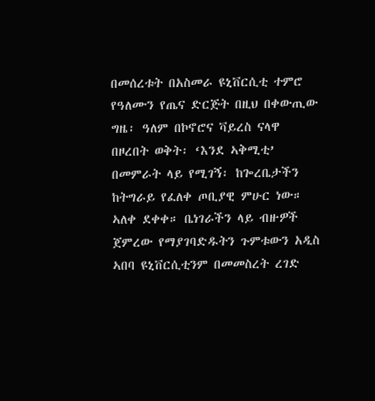በመሰረቱት በአስመራ ዩኒቨርሲቲ ተምሮ የዓለሙን የጤና ድርጅት በዚህ በቀውጢው ግዜ፡ ዓለም በኮኖሮና ቫይረስ ናላዋ በዞረበት ወቅት፡ ‘እንደ ኣቅሚቲ’ በመምራት ላይ የሚገኝ፡ ከጐረቤታችን ከትግራይ የፈለቀ ጦቢያዊ ምሁር ነው። ኣለቀ ደቀቀ። ቤነገራችን ላይ ብዙዎች ጀምረው የማያገባድዱትን ጉምቱውን አዲስ ኣበባ ዩኒቨርሲቲንም በመመስረት ረገድ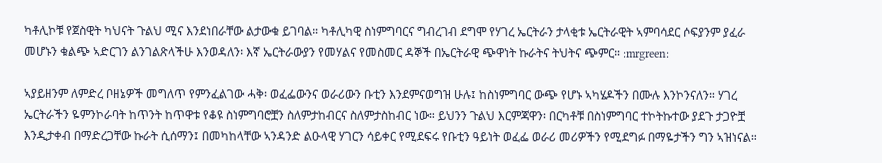ካቶሊኮቹ የጀስዊት ካህናት ጉልህ ሚና እንደነበራቸው ልታውቁ ይገባል። ካቶሊካዊ ስነምግባርና ግብረገብ ደግሞ የሃገረ ኤርትራን ታላቂቱ ኤርትራዊት ኣምባሳደር ሶፍያንም ያፈራ መሆኑን ቁልጭ ኣድርገን ልንገልጽላችሁ እንወዳለን፡ እኛ ኤርትራውያን የመሃልና የመስመር ዳኞች በኤርትራዊ ጭዋነት ኩራትና ትህትና ጭምር። :mrgreen:

ኣያይዘንም ለምድረ ቦዘኔዎች መግለጥ የምንፈልገው ሓቅ፡ ወፈፌውንና ወራሪውን ቡቲን እንደምናወግዝ ሁሉ፤ ከስነምግባር ውጭ የሆኑ ኣካሄዶችን በሙሉ እንኮንናለን። ሃገረ ኤርትራችን ዬምንኮራባት ከጥንት ከጥዋቱ የቆዩ ስነምግባሮቿን ስለምታከብርና ስለምታስከብር ነው። ይህንን ጉልህ እርምጃዋን፡ በርካቶቹ በስነምግባር ተኮትኩተው ያደጉ ታጋዮቿ እንዲታቀብ በማድረጋቸው ኩራት ሲሰማን፤ በመካከላቸው ኣንዳንድ ልዑላዊ ሃገርን ሳይቀር የሚደፍሩ የቡቲን ዓይነት ወፈፌ ወራሪ መሪዎችን የሚደግፉ በማዬታችን ግን ኣዝነናል።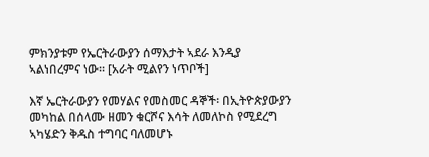ምክንያቱም የኤርትራውያን ሰማእታት ኣደራ እንዲያ ኣልነበረምና ነው። [አራት ሚልየን ነጥቦች]

እኛ ኤርትራውያን የመሃልና የመስመር ዳኞች፡ በኢትዮጵያውያን መካከል በሰላሙ ዘመን ቁርሾና እሳት ለመለኮስ የሚደረግ ኣካሄድን ቅዱስ ተግባር ባለመሆኑ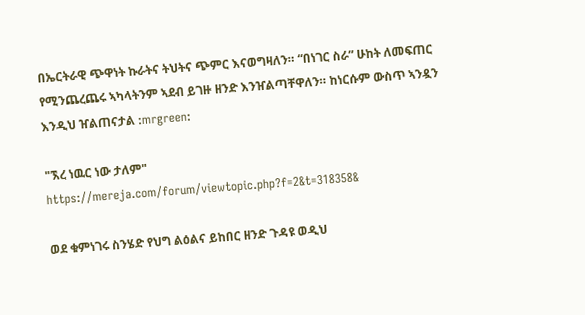በኤርትራዊ ጭዋነት ኩራትና ትህትና ጭምር እናወግዛለን። “በነገር ስራ” ሁከት ለመፍጠር የሚንጨረጨሩ ኣካላትንም ኣደብ ይገዙ ዘንድ እንዠልጣቸዋለን። ከነርሱም ውስጥ ኣንዷን እንዲህ ዠልጠናታል :mrgreen:

"ኧረ ነዉር ነው ታለም" https://mereja.com/forum/viewtopic.php?f=2&t=318358&

ወደ ቁምነገሩ ስንሄድ የህግ ልዕልና ይከበር ዘንድ ጉዳዩ ወዲህ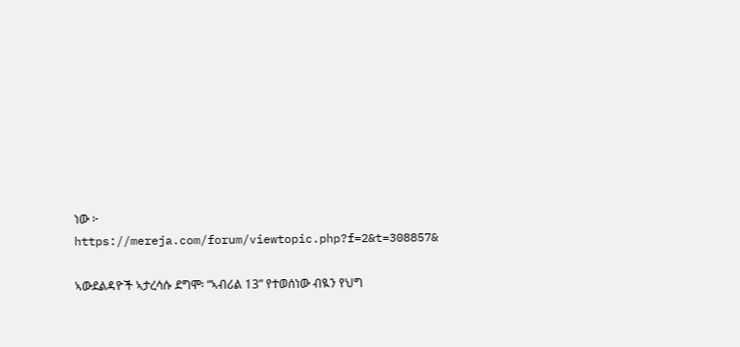ነው ፦ https://mereja.com/forum/viewtopic.php?f=2&t=308857&

ኣውደልዳዮች ኣታረሳሱ ደግሞ፡ “ኣብሪል 13” የተወሰነው ብዪን የህግ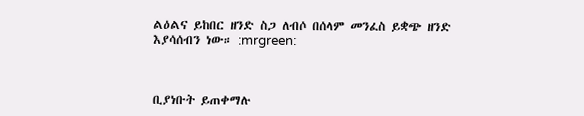ልዕልና ይከበር ዘንድ ስጋ ለብሶ በሰላም መንፈስ ይቋጭ ዘንድ እያሳሰብን ነው። :mrgreen:



ቢያነቡት ይጠቀማሉ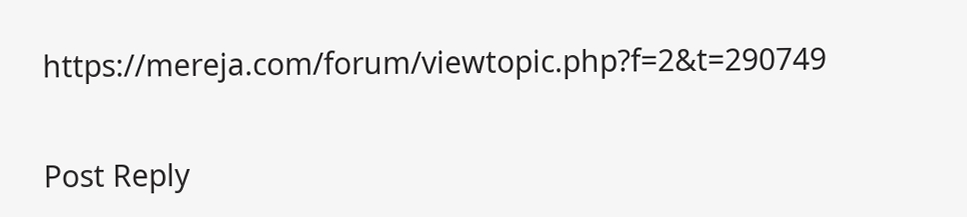https://mereja.com/forum/viewtopic.php?f=2&t=290749

Post Reply